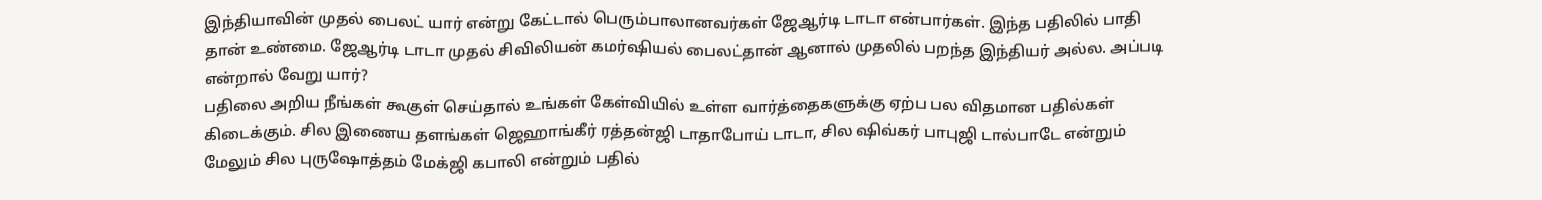இந்தியாவின் முதல் பைலட் யார் என்று கேட்டால் பெரும்பாலானவர்கள் ஜேஆர்டி டாடா என்பார்கள். இந்த பதிலில் பாதி தான் உண்மை. ஜேஆர்டி டாடா முதல் சிவிலியன் கமர்ஷியல் பைலட்தான் ஆனால் முதலில் பறந்த இந்தியர் அல்ல. அப்படி என்றால் வேறு யார்?
பதிலை அறிய நீங்கள் கூகுள் செய்தால் உங்கள் கேள்வியில் உள்ள வார்த்தைகளுக்கு ஏற்ப பல விதமான பதில்கள் கிடைக்கும். சில இணைய தளங்கள் ஜெஹாங்கீர் ரத்தன்ஜி டாதாபோய் டாடா, சில ஷிவ்கர் பாபுஜி டால்பாடே என்றும் மேலும் சில புருஷோத்தம் மேக்ஜி கபாலி என்றும் பதில்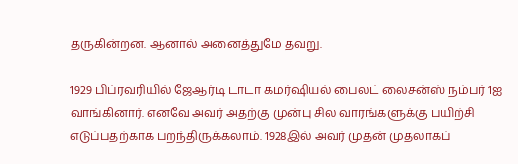தருகின்றன. ஆனால் அனைத்துமே தவறு.

1929 பிப்ரவரியில் ஜேஆர்டி டாடா கமர்ஷியல் பைலட் லைசன்ஸ் நம்பர் 1ஐ வாங்கினார். எனவே அவர் அதற்கு முன்பு சில வாரங்களுக்கு பயிற்சி எடுப்பதற்காக பறந்திருக்கலாம். 1928இல் அவர் முதன் முதலாகப்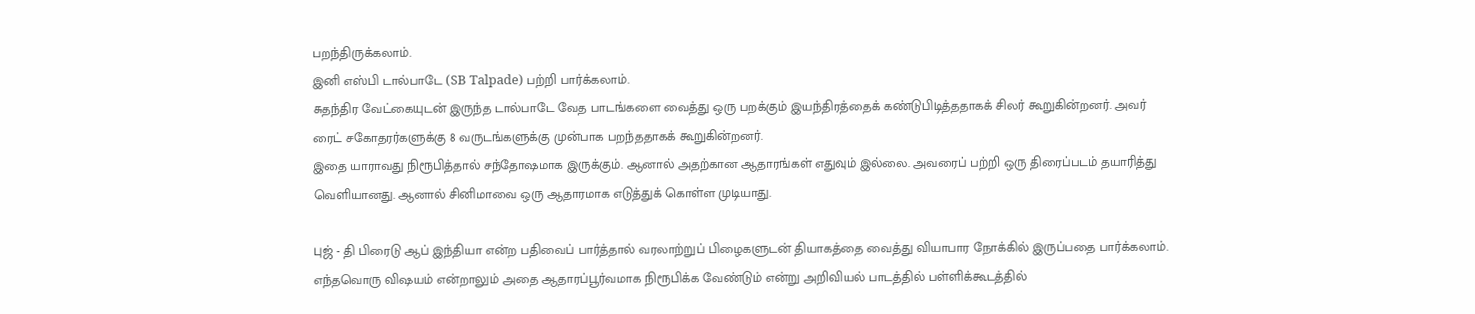பறந்திருக்கலாம்.
இனி எஸ்பி டால்பாடே (SB Talpade) பற்றி பார்க்கலாம்.
சுதந்திர வேட்கையுடன் இருந்த டால்பாடே வேத பாடங்களை வைத்து ஒரு பறக்கும் இயந்திரத்தைக் கண்டுபிடித்ததாகக் சிலர் கூறுகின்றனர். அவர் ரைட் சகோதரர்களுக்கு 8 வருடங்களுக்கு முன்பாக பறந்ததாகக் கூறுகின்றனர்.
இதை யாராவது நிரூபித்தால் சந்தோஷமாக இருக்கும். ஆனால் அதற்கான ஆதாரங்கள் எதுவும் இல்லை. அவரைப் பற்றி ஒரு திரைப்படம் தயாரித்து வெளியானது. ஆனால் சினிமாவை ஒரு ஆதாரமாக எடுத்துக் கொள்ள முடியாது.

புஜ் - தி பிரைடு ஆப் இந்தியா என்ற பதிவைப் பார்த்தால் வரலாற்றுப் பிழைகளுடன் தியாகத்தை வைத்து வியாபார நோக்கில் இருப்பதை பார்க்கலாம். எந்தவொரு விஷயம் என்றாலும் அதை ஆதாரப்பூர்வமாக நிரூபிக்க வேண்டும் என்று அறிவியல் பாடத்தில் பள்ளிக்கூடத்தில்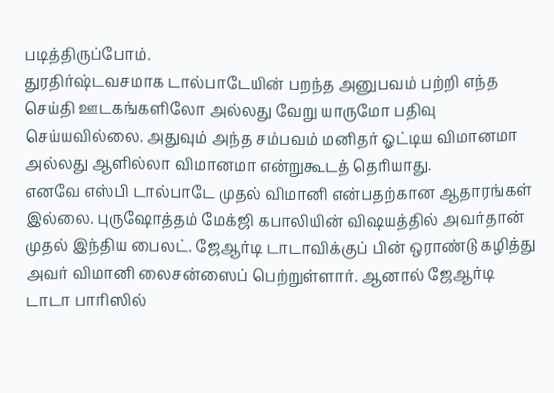படித்திருப்போம்.
துரதிர்ஷ்டவசமாக டால்பாடேயின் பறந்த அனுபவம் பற்றி எந்த செய்தி ஊடகங்களிலோ அல்லது வேறு யாருமோ பதிவு செய்யவில்லை. அதுவும் அந்த சம்பவம் மனிதர் ஓட்டிய விமானமா அல்லது ஆளில்லா விமானமா என்றுகூடத் தெரியாது.
எனவே எஸ்பி டால்பாடே முதல் விமானி என்பதற்கான ஆதாரங்கள் இல்லை. புருஷோத்தம் மேக்ஜி கபாலியின் விஷயத்தில் அவர்தான் முதல் இந்திய பைலட். ஜேஆர்டி டாடாவிக்குப் பின் ஒராண்டு கழித்து அவர் விமானி லைசன்ஸைப் பெற்றுள்ளார். ஆனால் ஜேஆர்டி டாடா பாரிஸில்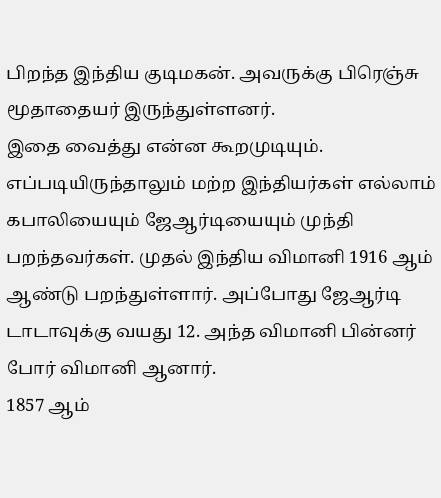பிறந்த இந்திய குடிமகன். அவருக்கு பிரெஞ்சு மூதாதையர் இருந்துள்ளனர்.
இதை வைத்து என்ன கூறமுடியும். எப்படியிருந்தாலும் மற்ற இந்தியர்கள் எல்லாம் கபாலியையும் ஜேஆர்டியையும் முந்தி பறந்தவர்கள். முதல் இந்திய விமானி 1916 ஆம் ஆண்டு பறந்துள்ளார். அப்போது ஜேஆர்டி டாடாவுக்கு வயது 12. அந்த விமானி பின்னர் போர் விமானி ஆனார்.
1857 ஆம்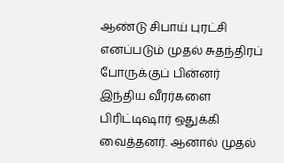ஆண்டு சிபாய் புரட்சி எனப்படும் முதல் சுதந்திரப் போருக்குப் பின்னர் இந்திய வீரர்களை பிரிட்டிஷார் ஒதுக்கி வைத்தனர். ஆனால் முதல்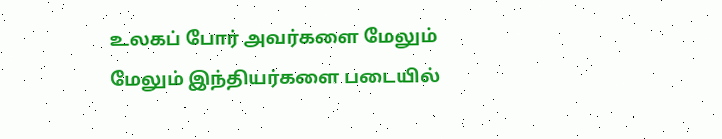உலகப் போர் அவர்களை மேலும் மேலும் இந்தியர்களை படையில்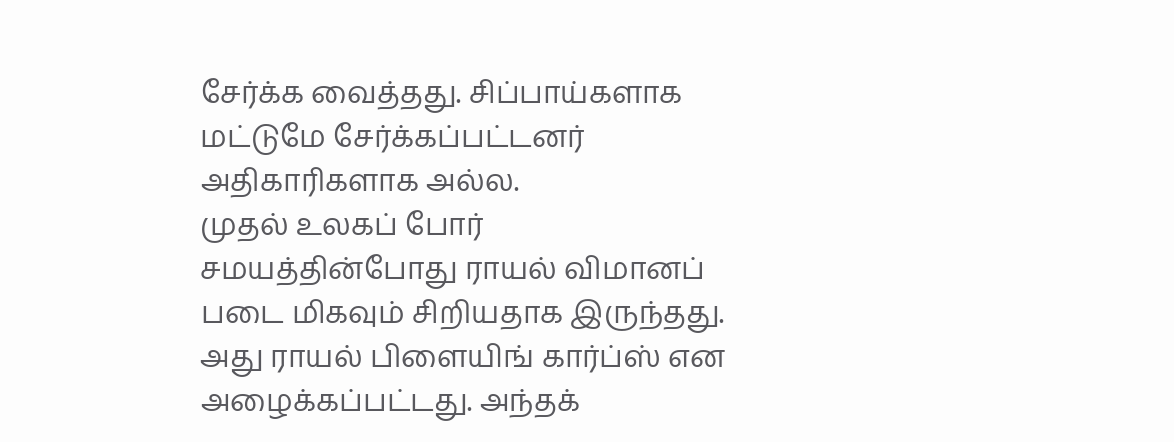சேர்க்க வைத்தது. சிப்பாய்களாக மட்டுமே சேர்க்கப்பட்டனர் அதிகாரிகளாக அல்ல.
முதல் உலகப் போர் சமயத்தின்போது ராயல் விமானப் படை மிகவும் சிறியதாக இருந்தது. அது ராயல் பிளையிங் கார்ப்ஸ் என அழைக்கப்பட்டது. அந்தக்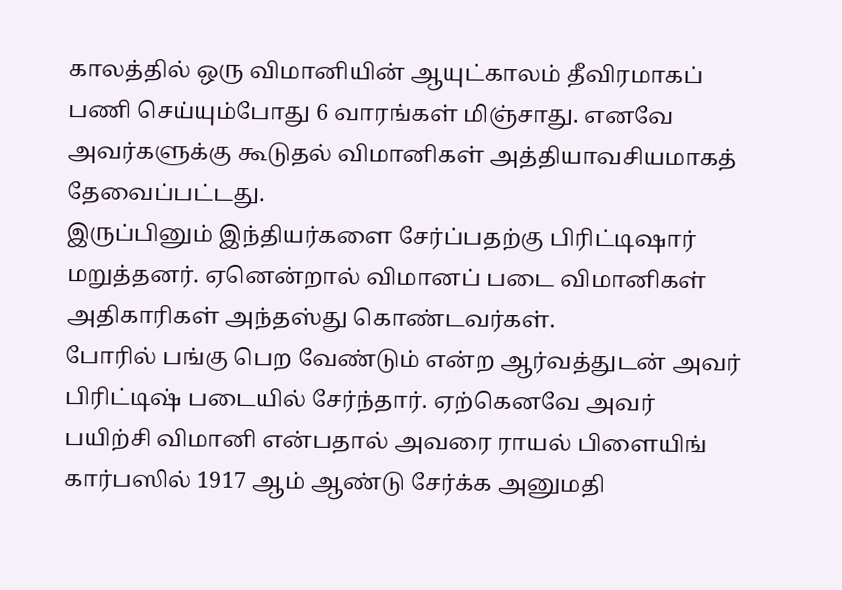காலத்தில் ஒரு விமானியின் ஆயுட்காலம் தீவிரமாகப் பணி செய்யும்போது 6 வாரங்கள் மிஞ்சாது. எனவே அவர்களுக்கு கூடுதல் விமானிகள் அத்தியாவசியமாகத் தேவைப்பட்டது.
இருப்பினும் இந்தியர்களை சேர்ப்பதற்கு பிரிட்டிஷார் மறுத்தனர். ஏனென்றால் விமானப் படை விமானிகள் அதிகாரிகள் அந்தஸ்து கொண்டவர்கள்.
போரில் பங்கு பெற வேண்டும் என்ற ஆர்வத்துடன் அவர் பிரிட்டிஷ் படையில் சேர்ந்தார். ஏற்கெனவே அவர் பயிற்சி விமானி என்பதால் அவரை ராயல் பிளையிங் கார்பஸில் 1917 ஆம் ஆண்டு சேர்க்க அனுமதி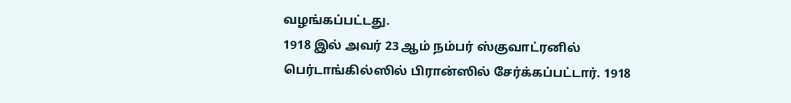வழங்கப்பட்டது.
1918 இல் அவர் 23 ஆம் நம்பர் ஸ்குவாட்ரனில் பெர்டாங்கில்ஸில் பிரான்ஸில் சேர்க்கப்பட்டார். 1918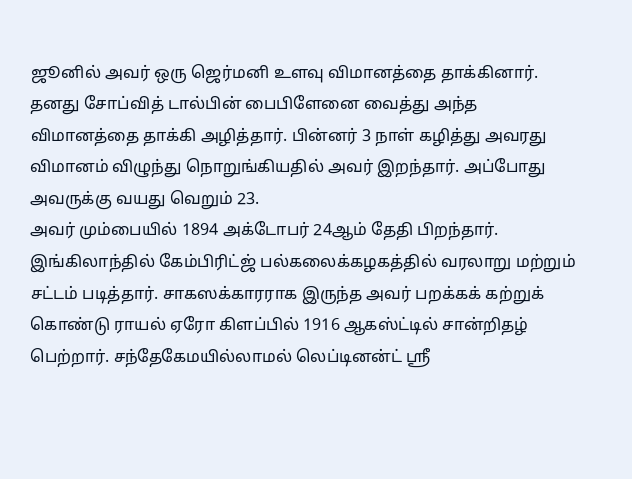ஜூனில் அவர் ஒரு ஜெர்மனி உளவு விமானத்தை தாக்கினார். தனது சோப்வித் டால்பின் பைபிளேனை வைத்து அந்த விமானத்தை தாக்கி அழித்தார். பின்னர் 3 நாள் கழித்து அவரது விமானம் விழுந்து நொறுங்கியதில் அவர் இறந்தார். அப்போது அவருக்கு வயது வெறும் 23.
அவர் மும்பையில் 1894 அக்டோபர் 24ஆம் தேதி பிறந்தார். இங்கிலாந்தில் கேம்பிரிட்ஜ் பல்கலைக்கழகத்தில் வரலாறு மற்றும் சட்டம் படித்தார். சாகஸக்காரராக இருந்த அவர் பறக்கக் கற்றுக் கொண்டு ராயல் ஏரோ கிளப்பில் 1916 ஆகஸ்ட்டில் சான்றிதழ் பெற்றார். சந்தேகேமயில்லாமல் லெப்டினன்ட் ஸ்ரீ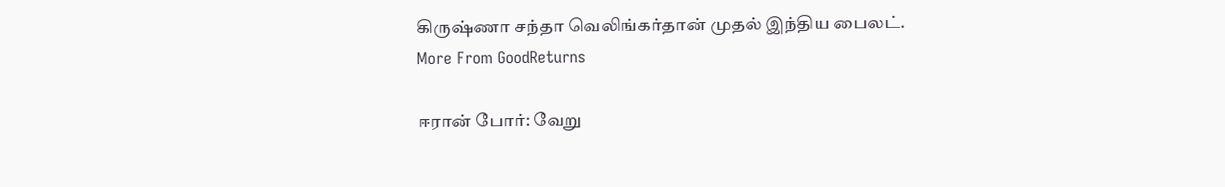கிருஷ்ணா சந்தா வெலிங்கர்தான் முதல் இந்திய பைலட்.
More From GoodReturns

ஈரான் போர்: வேறு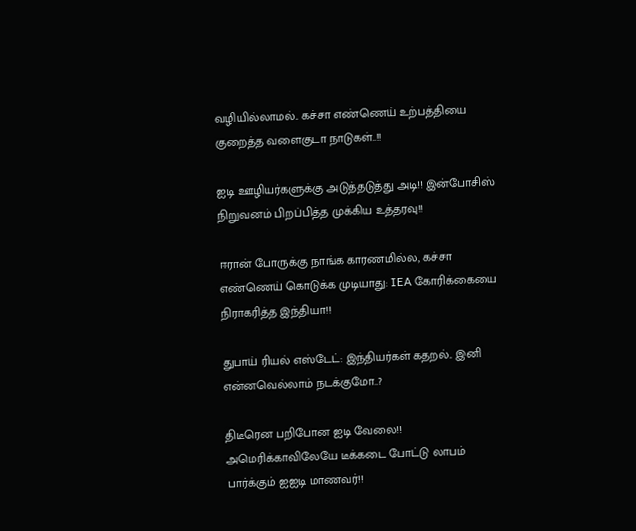வழியில்லாமல்.. கச்சா எண்ணெய் உற்பத்தியை குறைத்த வளைகுடா நாடுகள்..!!

ஐடி ஊழியர்களுக்கு அடுத்தடுத்து அடி!! இன்போசிஸ் நிறுவனம் பிறப்பித்த முக்கிய உத்தரவு!!

ஈரான் போருக்கு நாங்க காரணமில்ல, கச்சா எண்ணெய் கொடுக்க முடியாது: IEA கோரிக்கையை நிராகரித்த இந்தியா!!

துபாய் ரியல் எஸ்டேட்: இந்தியர்கள் கதறல்.. இனி என்னவெல்லாம் நடக்குமோ..?

திடீரென பறிபோன ஐடி வேலை!! அமெரிக்காவிலேயே டீக்கடை போட்டு லாபம் பார்க்கும் ஐஐடி மாணவர்!!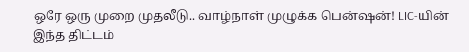ஒரே ஒரு முறை முதலீடு.. வாழ்நாள் முழுக்க பென்ஷன்! LIC-யின் இந்த திட்டம்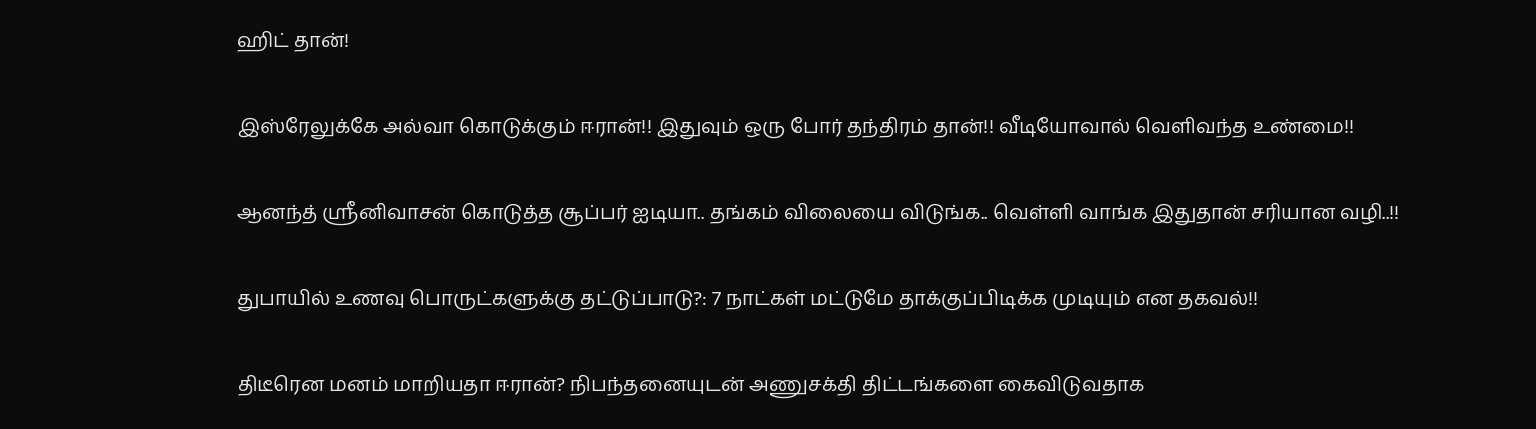ஹிட் தான்!

இஸ்ரேலுக்கே அல்வா கொடுக்கும் ஈரான்!! இதுவும் ஒரு போர் தந்திரம் தான்!! வீடியோவால் வெளிவந்த உண்மை!!

ஆனந்த் ஸ்ரீனிவாசன் கொடுத்த சூப்பர் ஐடியா.. தங்கம் விலையை விடுங்க.. வெள்ளி வாங்க இதுதான் சரியான வழி..!!

துபாயில் உணவு பொருட்களுக்கு தட்டுப்பாடு?: 7 நாட்கள் மட்டுமே தாக்குப்பிடிக்க முடியும் என தகவல்!!

திடீரென மனம் மாறியதா ஈரான்? நிபந்தனையுடன் அணுசக்தி திட்டங்களை கைவிடுவதாக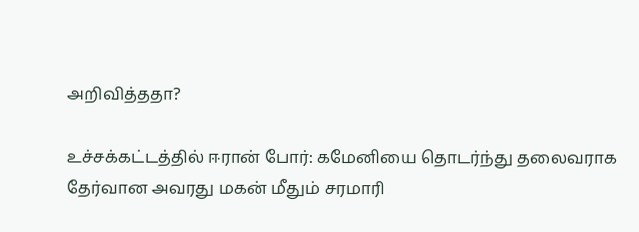அறிவித்ததா?

உச்சக்கட்டத்தில் ஈரான் போர்: கமேனியை தொடர்ந்து தலைவராக தேர்வான அவரது மகன் மீதும் சரமாரி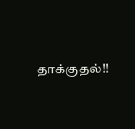தாக்குதல்!!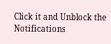Click it and Unblock the Notifications